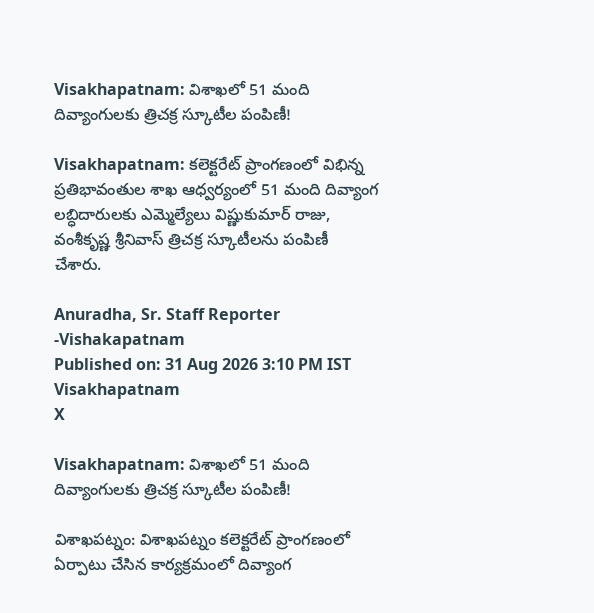Visakhapatnam: విశాఖలో 51 మంది దివ్యాంగులకు త్రిచక్ర స్కూటీల పంపిణీ!

Visakhapatnam: కలెక్టరేట్ ప్రాంగణంలో విభిన్న ప్రతిభావంతుల శాఖ ఆధ్వర్యంలో 51 మంది దివ్యాంగ లబ్ధిదారులకు ఎమ్మెల్యేలు విష్ణుకుమార్ రాజు, వంశీకృష్ణ శ్రీనివాస్ త్రిచక్ర స్కూటీలను పంపిణీ చేశారు.

Anuradha, Sr. Staff Reporter -Vishakapatnam
Published on: 31 Aug 2026 3:10 PM IST
Visakhapatnam
X

Visakhapatnam: విశాఖలో 51 మంది దివ్యాంగులకు త్రిచక్ర స్కూటీల పంపిణీ!

విశాఖపట్నం: విశాఖపట్నం కలెక్టరేట్ ప్రాంగణంలో ఏర్పాటు చేసిన కార్యక్రమంలో దివ్యాంగ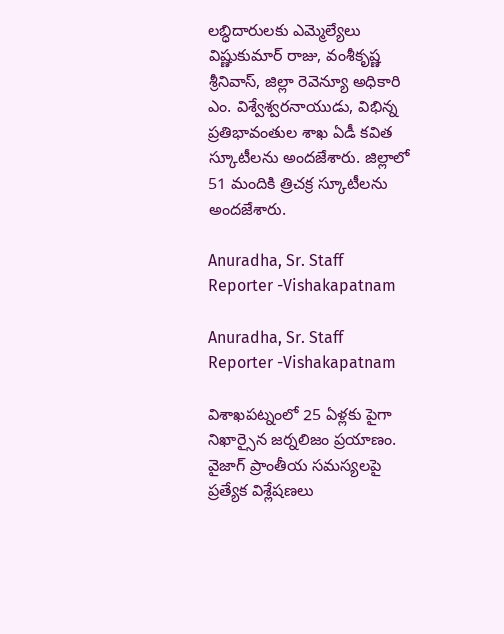లబ్ధిదారులకు ఎమ్మెల్యేలు విష్ణుకుమార్ రాజు, వంశీకృష్ణ శ్రీనివాస్, జిల్లా రెవెన్యూ అధికారి ఎం. విశ్వేశ్వరనాయుడు, విభిన్న ప్రతిభావంతుల శాఖ ఏడీ కవిత స్కూటీలను అందజేశారు. జిల్లాలో 51 మందికి త్రిచక్ర స్కూటీలను అందజేశారు.

Anuradha, Sr. Staff Reporter -Vishakapatnam

Anuradha, Sr. Staff Reporter -Vishakapatnam

విశాఖపట్నంలో 25 ఏళ్లకు పైగా నిఖార్సైన జర్నలిజం ప్రయాణం. వైజాగ్ ప్రాంతీయ సమస్యలపై ప్రత్యేక విశ్లేషణలు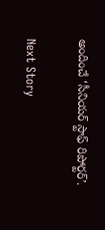అందించే ‘సీనియర్ స్టాఫ్ రిపోర్టర్’.

Next Story